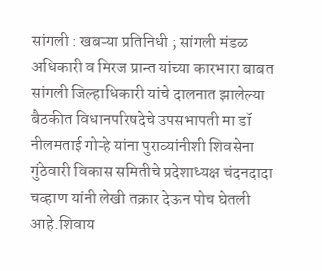सांगली : खबऱ्या प्रतिनिधी ; सांगली मंडळ अधिकारी व मिरज प्रान्त यांच्या कारभारा बाबत सांगली जिल्हाधिकारी यांचे दालनात झालेल्या बैठकीत विधानपरिषदेचे उपसभापती मा डॉ नीलमताई गोऱ्हे यांना पुराव्यांनीशी शिवसेना गुंठेवारी विकास समितीचे प्रदेशाध्यक्ष चंदनदादा चव्हाण यांनी लेखी तक्रार देऊन पोच घेतली आहे.शिवाय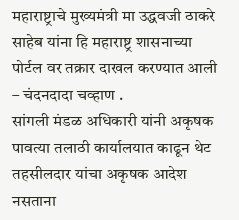महाराष्ट्राचे मुख्यमंत्री मा उद्धवजी ठाकरे साहेब यांना हि महाराष्ट्र शासनाच्या पोर्टल वर तक्रार दाखल करण्यात आली – चंदनदादा चव्हाण .
सांगली मंडळ अधिकारी यांनी अकृषक पावत्या तलाठी कार्यालयात काढून थेट तहसीलदार यांचा अकृषक आदेश नसताना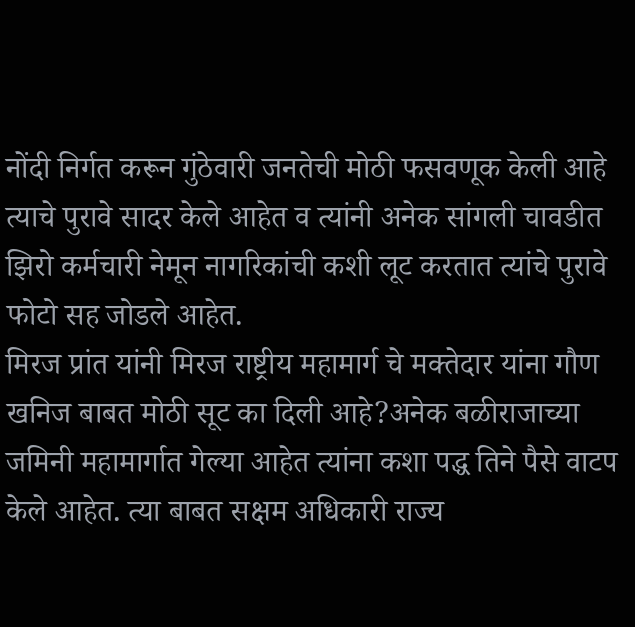नोंदी निर्गत करून गुंठेवारी जनतेची मोठी फसवणूक केली आहे त्याचे पुरावे सादर केले आहेत व त्यांनी अनेक सांगली चावडीत झिरो कर्मचारी नेमून नागरिकांची कशी लूट करतात त्यांचे पुरावे फोटो सह जोडले आहेत.
मिरज प्रांत यांनी मिरज राष्ट्रीय महामार्ग चे मक्तेदार यांना गौण खनिज बाबत मोठी सूट का दिली आहे?अनेक बळीराजाच्या जमिनी महामार्गात गेल्या आहेत त्यांना कशा पद्ध तिने पैसे वाटप केले आहेत. त्या बाबत सक्षम अधिकारी राज्य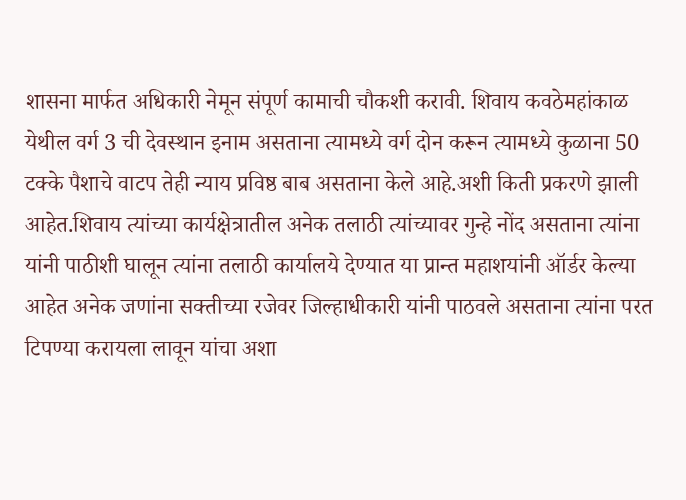शासना मार्फत अधिकारी नेमून संपूर्ण कामाची चौकशी करावी. शिवाय कवठेमहांकाळ येथील वर्ग 3 ची देवस्थान इनाम असताना त्यामध्ये वर्ग दोन करून त्यामध्ये कुळाना 50 टक्के पैशाचे वाटप तेही न्याय प्रविष्ठ बाब असताना केले आहे.अशी किती प्रकरणे झाली आहेत.शिवाय त्यांच्या कार्यक्षेत्रातील अनेक तलाठी त्यांच्यावर गुन्हे नोंद असताना त्यांना यांनी पाठीशी घालून त्यांना तलाठी कार्यालये देण्यात या प्रान्त महाशयांनी ऑर्डर केल्या आहेत अनेक जणांना सक्तीच्या रजेवर जिल्हाधीकारी यांनी पाठवले असताना त्यांना परत टिपण्या करायला लावून यांचा अशा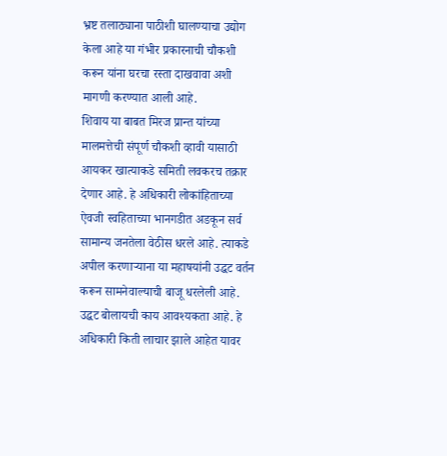भ्रष्ट तलाठ्याना पाठीशी घालण्याचा उद्योग केला आहे या गंभीर प्रकारनाची चौकशी करून यांना घरचा रस्ता दाखवावा अशी मागणी करण्यात आली आहे.
शिवाय या बाबत मिरज प्रान्त यांच्या मालमत्तेची संपूर्ण चौकशी व्हावी यासाठी आयकर खात्याकडे समिती लवकरच तक्रार देणार आहे. हे अधिकारी लोकांहिताच्या ऐवजी स्वहिताच्या भानगडीत अडकून सर्व सामान्य जनतेला वेठीस धरले आहे. त्याकडे अपील करणाऱ्याना या महाषयांनी उद्धट वर्तन करून सामनेवाल्याची बाजू धरलेली आहे. उद्धट बोलायची काय आवश्यकता आहे. हे अधिकारी किती लाचार झाले आहेत यावर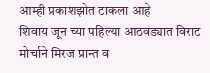आम्ही प्रकाशझोत टाकला आहे
शिवाय जून च्या पहिल्या आठवड्यात विराट मोर्चाने मिरज प्रान्त व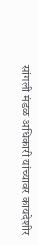सांगली मंडळ अधिकारी यांच्यावर कायदेशीर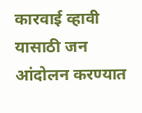कारवाई व्हावी यासाठी जन आंदोलन करण्यात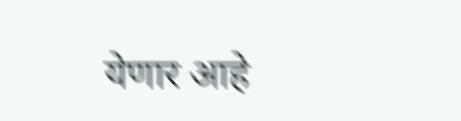येणार आहे